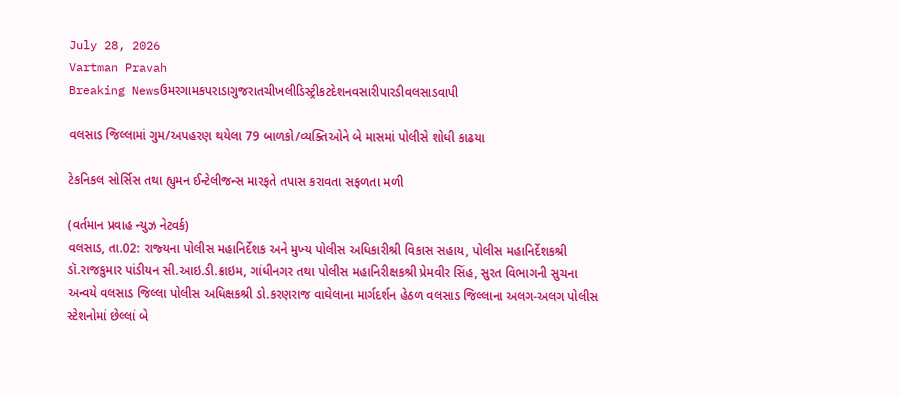July 28, 2026
Vartman Pravah
Breaking Newsઉમરગામકપરાડાગુજરાતચીખલીડિસ્ટ્રીકટદેશનવસારીપારડીવલસાડવાપી

વલસાડ જિલ્લામાં ગુમ/અપહરણ થયેલા 79 બાળકો/વ્‍યક્‍તિઓને બે માસમાં પોલીસે શોધી કાઢયા

ટેકનિકલ સોર્સિસ તથા હ્યુમન ઈન્‍ટેલીજન્‍સ મારફતે તપાસ કરાવતા સફળતા મળી

(વર્તમાન પ્રવાહ ન્‍યુઝ નેટવર્ક)
વલસાડ, તા.02: રાજ્‍યના પોલીસ મહાનિર્દેશક અને મુખ્‍ય પોલીસ અધિકારીશ્રી વિકાસ સહાય, પોલીસ મહાનિર્દેશકશ્રી ડૉ.રાજકુમાર પાંડીયન સી.આઇ.ડી.ક્રાઇમ, ગાંધીનગર તથા પોલીસ મહાનિરીક્ષકશ્રી પ્રેમવીર સિંહ, સુરત વિભાગની સુચના અન્‍વયે વલસાડ જિલ્લા પોલીસ અધિક્ષકશ્રી ડો.કરણરાજ વાઘેલાના માર્ગદર્શન હેઠળ વલસાડ જિલ્લાના અલગ-અલગ પોલીસ સ્‍ટેશનોમાં છેલ્લાં બે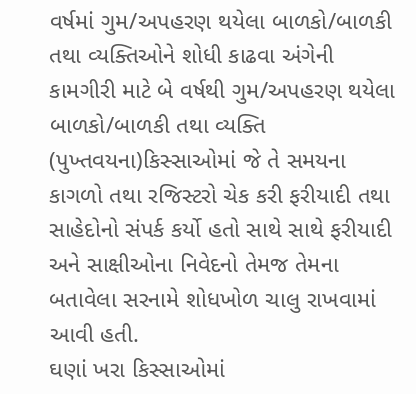વર્ષમાં ગુમ/અપહરણ થયેલા બાળકો/બાળકી તથા વ્‍યક્‍તિઓને શોધી કાઢવા અંગેની કામગીરી માટે બે વર્ષથી ગુમ/અપહરણ થયેલા બાળકો/બાળકી તથા વ્‍યક્‍તિ (પુખ્‍તવયના)કિસ્‍સાઓમાં જે તે સમયના કાગળો તથા રજિસ્‍ટરો ચેક કરી ફરીયાદી તથા સાહેદોનો સંપર્ક કર્યો હતો સાથે સાથે ફરીયાદી અને સાક્ષીઓના નિવેદનો તેમજ તેમના બતાવેલા સરનામે શોધખોળ ચાલુ રાખવામાં આવી હતી.
ઘણાં ખરા કિસ્‍સાઓમાં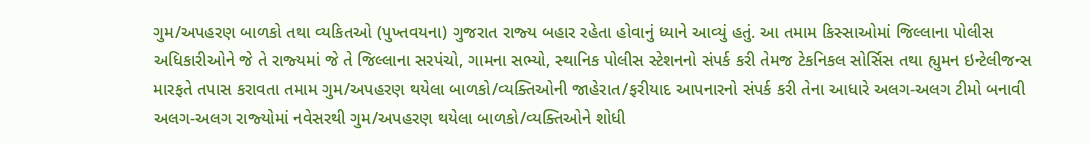ગુમ/અપહરણ બાળકો તથા વ્‍યકિતઓ (પુખ્‍તવયના) ગુજરાત રાજ્‍ય બહાર રહેતા હોવાનું ધ્‍યાને આવ્‍યું હતું. આ તમામ કિસ્‍સાઓમાં જિલ્લાના પોલીસ અધિકારીઓને જે તે રાજ્‍યમાં જે તે જિલ્લાના સરપંચો, ગામના સભ્‍યો, સ્‍થાનિક પોલીસ સ્‍ટેશનનો સંપર્ક કરી તેમજ ટેકનિકલ સોર્સિસ તથા હ્યુમન ઇન્‍ટેલીજન્‍સ મારફતે તપાસ કરાવતા તમામ ગુમ/અપહરણ થયેલા બાળકો/વ્‍યક્‍તિઓની જાહેરાત/ફરીયાદ આપનારનો સંપર્ક કરી તેના આધારે અલગ-અલગ ટીમો બનાવી અલગ-અલગ રાજ્‍યોમાં નવેસરથી ગુમ/અપહરણ થયેલા બાળકો/વ્‍યક્‍તિઓને શોધી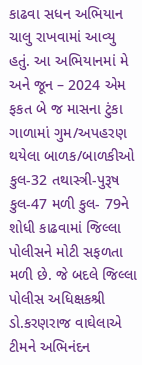કાઢવા સધન અભિયાન ચાલુ રાખવામાં આવ્‍યુ હતું. આ અભિયાનમાં મે અને જૂન – 2024 એમ ફકત બે જ માસના ટુંકા ગાળામાં ગુમ/અપહરણ થયેલા બાળક/બાળકીઓ કુલ-32 તથાસ્ત્રી-પુરૂષ કુલ-47 મળી કુલ- 79ને શોધી કાઢવામાં જિલ્લા પોલીસને મોટી સફળતા મળી છે. જે બદલે જિલ્લા પોલીસ અધિક્ષકશ્રી ડો.કરણરાજ વાઘેલાએ ટીમને અભિનંદન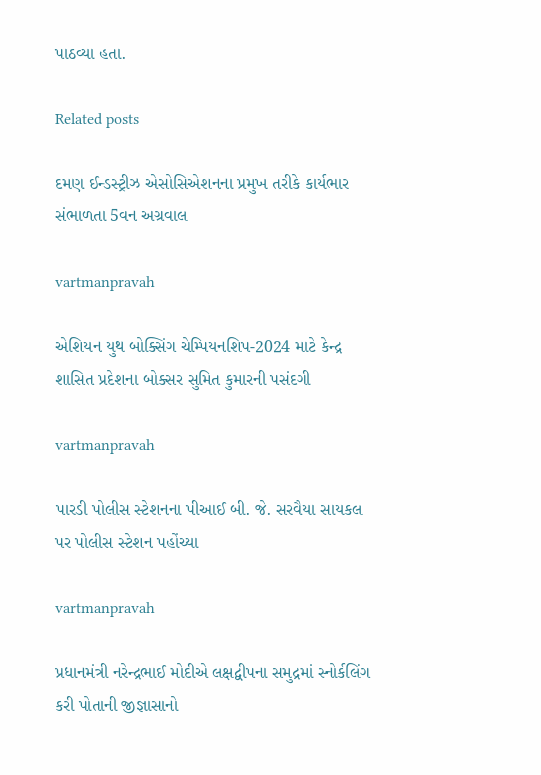પાઠવ્‍યા હતા.

Related posts

દમણ ઈન્‍ડસ્‍ટ્રીઝ એસોસિએશનના પ્રમુખ તરીકે કાર્યભાર સંભાળતા 5વન અગ્રવાલ

vartmanpravah

એશિયન યુથ બોક્‍સિંગ ચેમ્‍પિયનશિપ-2024 માટે કેન્‍દ્ર શાસિત પ્રદેશના બોક્‍સર સુમિત કુમારની પસંદગી

vartmanpravah

પારડી પોલીસ સ્‍ટેશનના પીઆઈ બી. જે. સરવૈયા સાયકલ પર પોલીસ સ્‍ટેશન પહોંચ્‍યા

vartmanpravah

પ્રધાનમંત્રી નરેન્‍દ્રભાઈ મોદીએ લક્ષદ્વીપના સમુદ્રમાં સ્‍નોર્કલિંગ કરી પોતાની જીજ્ઞાસાનો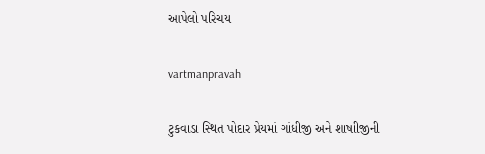આપેલો પરિચય

vartmanpravah

ટુકવાડા સ્‍થિત પોદાર પ્રેયમાં ગાંધીજી અને શાષાીજીની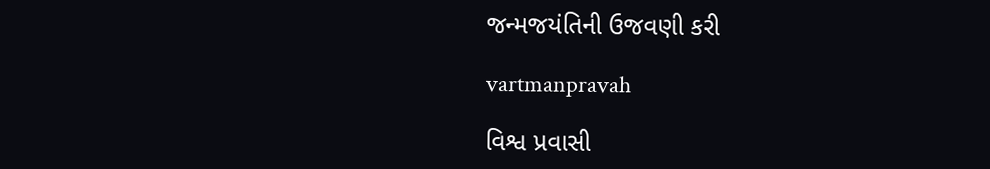જન્‍મજયંતિની ઉજવણી કરી

vartmanpravah

વિશ્વ પ્રવાસી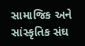સામાજિક અને સાંસ્‍કૃતિક સંઘ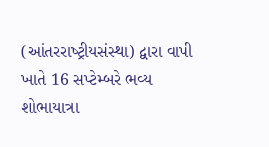(આંતરરાષ્‍ટ્રીયસંસ્‍થા) દ્વારા વાપી ખાતે 16 સપ્‍ટેમ્‍બરે ભવ્‍ય શોભાયાત્રા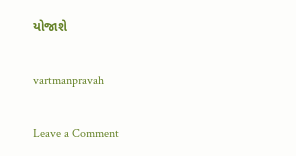યોજાશે

vartmanpravah

Leave a Comment